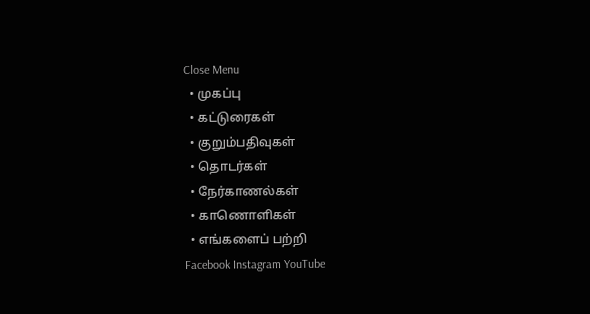Close Menu
  • முகப்பு
  • கட்டுரைகள்
  • குறும்பதிவுகள்
  • தொடர்கள்
  • நேர்காணல்கள்
  • காணொளிகள்
  • எங்களைப் பற்றி
Facebook Instagram YouTube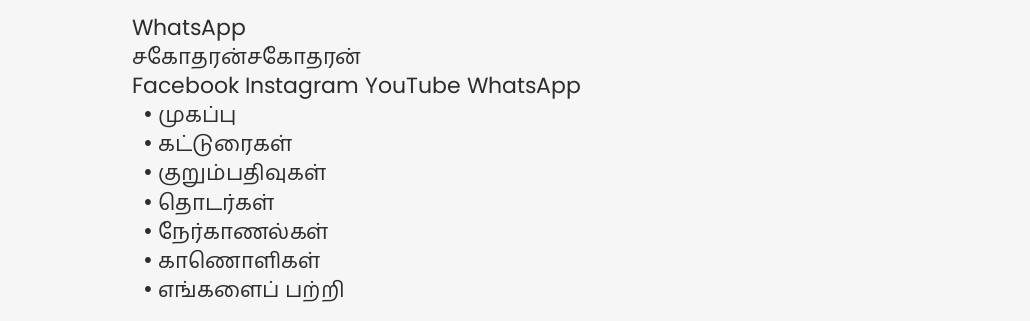WhatsApp
சகோதரன்சகோதரன்
Facebook Instagram YouTube WhatsApp
  • முகப்பு
  • கட்டுரைகள்
  • குறும்பதிவுகள்
  • தொடர்கள்
  • நேர்காணல்கள்
  • காணொளிகள்
  • எங்களைப் பற்றி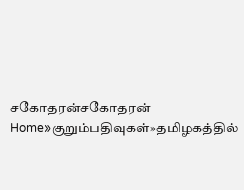சகோதரன்சகோதரன்
Home»குறும்பதிவுகள்»தமிழகத்தில்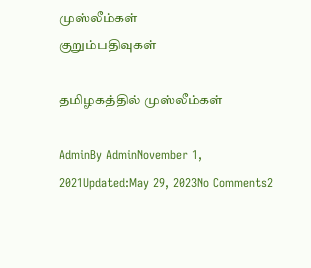முஸ்லீம்கள்
குறும்பதிவுகள்

தமிழகத்தில் முஸ்லீம்கள்

AdminBy AdminNovember 1, 2021Updated:May 29, 2023No Comments2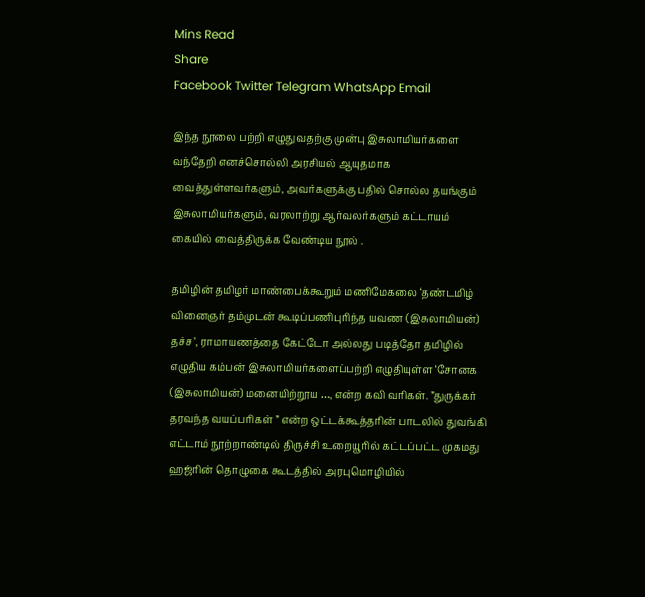Mins Read
Share
Facebook Twitter Telegram WhatsApp Email

இந்த நூலை பற்றி எழுதுவதற்கு முன்பு இசுலாமியர்களை வந்தேறி எனச்சொல்லி அரசியல் ஆயுதமாக வைத்துள்ளவர்களும், அவர்களுக்கு பதில் சொல்ல தயங்கும் இசுலாமியர்களும், வரலாற்று ஆர்வலர்களும் கட்டாயம் கையில் வைத்திருக்க வேண்டிய நூல் .

தமிழின் தமிழர் மாண்பைக்கூறும் மணிமேகலை ‘தண்டமிழ் வினைஞர் தம்முடன் கூடிப்பணிபுரிந்த யவண (இசுலாமியன்) தச்ச’, ராமாயணத்தை கேட்டோ அல்லது படித்தோ தமிழில் எழுதிய கம்பன் இசுலாமியர்களைப்பற்றி எழுதியுள்ள ‘சோனக (இசுலாமியன்) மனையிற்றூய …, என்ற கவி வரிகள். ”துருக்கர் தரவந்த வயப்பரிகள் ” என்ற ஒட்டக்கூத்தரின் பாடலில் துவங்கி எட்டாம் நூற்றாண்டில் திருச்சி உறையூரில் கட்டப்பட்ட முகமது ஹஜ்ரின் தொழுகை கூடத்தில் அரபுமொழியில்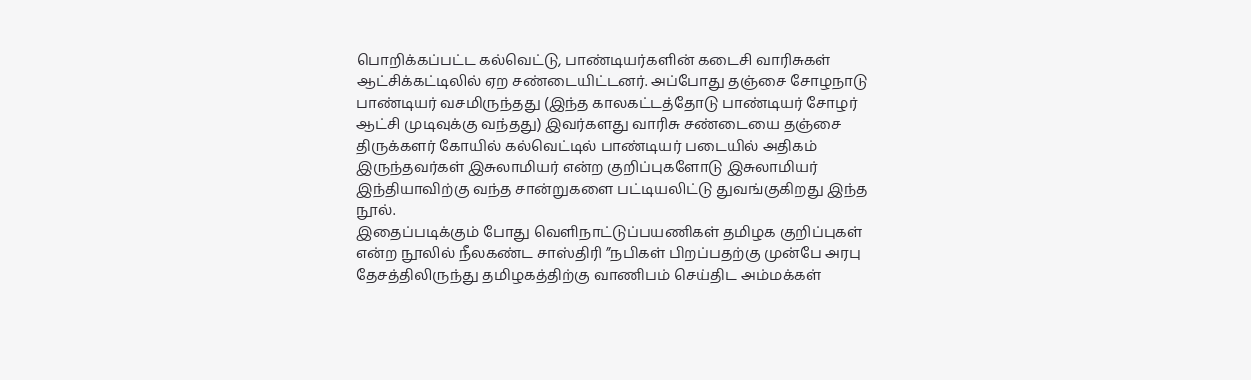பொறிக்கப்பட்ட கல்வெட்டு, பாண்டியர்களின் கடைசி வாரிசுகள் ஆட்சிக்கட்டிலில் ஏற சண்டையிட்டனர். அப்போது தஞ்சை சோழநாடு பாண்டியர் வசமிருந்தது (இந்த காலகட்டத்தோடு பாண்டியர் சோழர் ஆட்சி முடிவுக்கு வந்தது) இவர்களது வாரிசு சண்டையை தஞ்சை திருக்களர் கோயில் கல்வெட்டில் பாண்டியர் படையில் அதிகம் இருந்தவர்கள் இசுலாமியர் என்ற குறிப்புகளோடு இசுலாமியர் இந்தியாவிற்கு வந்த சான்றுகளை பட்டியலிட்டு துவங்குகிறது இந்த நூல்.
இதைப்படிக்கும் போது வெளிநாட்டுப்பயணிகள் தமிழக குறிப்புகள் என்ற நூலில் நீலகண்ட சாஸ்திரி ”நபிகள் பிறப்பதற்கு முன்பே அரபு தேசத்திலிருந்து தமிழகத்திற்கு வாணிபம் செய்திட அம்மக்கள்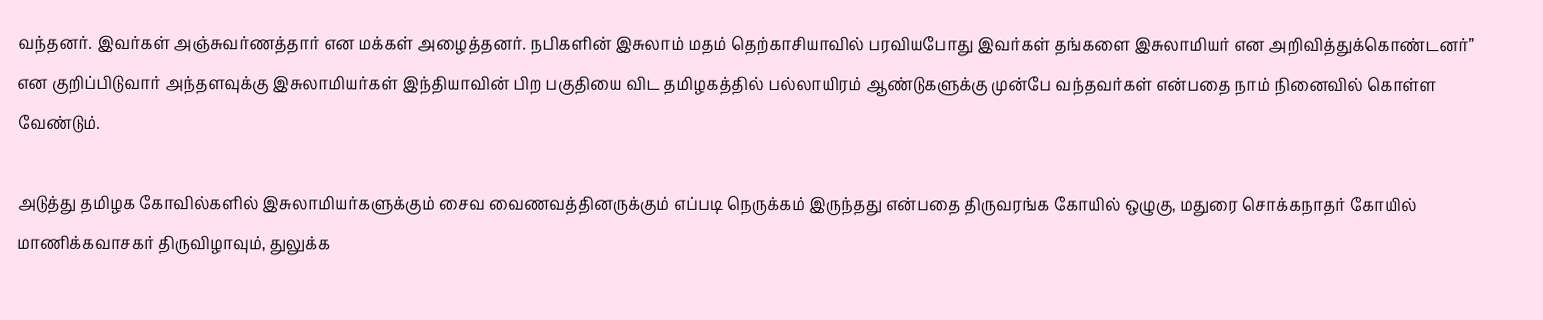வந்தனர். இவர்கள் அஞ்சுவர்ணத்தார் என மக்கள் அழைத்தனர். நபிகளின் இசுலாம் மதம் தெற்காசியாவில் பரவியபோது இவர்கள் தங்களை இசுலாமியர் என அறிவித்துக்கொண்டனர்” என குறிப்பிடுவார் அந்தளவுக்கு இசுலாமியர்கள் இந்தியாவின் பிற பகுதியை விட தமிழகத்தில் பல்லாயிரம் ஆண்டுகளுக்கு முன்பே வந்தவர்கள் என்பதை நாம் நினைவில் கொள்ள வேண்டும்.

அடுத்து தமிழக கோவில்களில் இசுலாமியர்களுக்கும் சைவ வைணவத்தினருக்கும் எப்படி நெருக்கம் இருந்தது என்பதை திருவரங்க கோயில் ஒழுகு, மதுரை சொக்கநாதர் கோயில் மாணிக்கவாசகர் திருவிழாவும், துலுக்க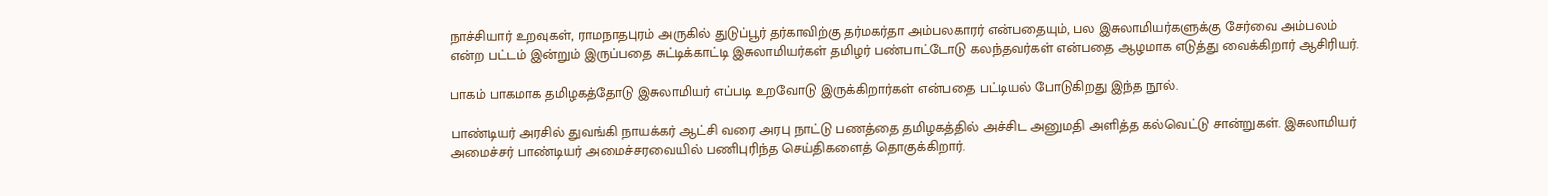நாச்சியார் உறவுகள், ராமநாதபுரம் அருகில் துடுப்பூர் தர்காவிற்கு தர்மகர்தா அம்பலகாரர் என்பதையும், பல இசுலாமியர்களுக்கு சேர்வை அம்பலம் என்ற பட்டம் இன்றும் இருப்பதை சுட்டிக்காட்டி இசுலாமியர்கள் தமிழர் பண்பாட்டோடு கலந்தவர்கள் என்பதை ஆழமாக எடுத்து வைக்கிறார் ஆசிரியர்.

பாகம் பாகமாக தமிழகத்தோடு இசுலாமியர் எப்படி உறவோடு இருக்கிறார்கள் என்பதை பட்டியல் போடுகிறது இந்த நூல்.

பாண்டியர் அரசில் துவங்கி நாயக்கர் ஆட்சி வரை அரபு நாட்டு பணத்தை தமிழகத்தில் அச்சிட அனுமதி அளித்த கல்வெட்டு சான்றுகள். இசுலாமியர் அமைச்சர் பாண்டியர் அமைச்சரவையில் பணிபுரிந்த செய்திகளைத் தொகுக்கிறார்.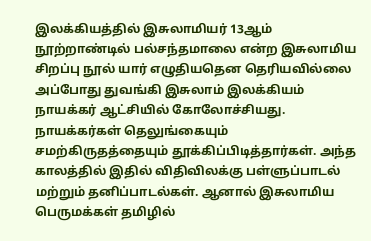இலக்கியத்தில் இசுலாமியர் 13ஆம் நூற்றாண்டில் பல்சந்தமாலை என்ற இசுலாமிய சிறப்பு நூல் யார் எழுதியதென தெரியவில்லை அப்போது துவங்கி இசுலாம் இலக்கியம் நாயக்கர் ஆட்சியில் கோலோச்சியது. நாயக்கர்கள் தெலுங்கையும் சமற்கிருதத்தையும் தூக்கிப்பிடித்தார்கள். அந்த காலத்தில் இதில் விதிவிலக்கு பள்ளுப்பாடல் மற்றும் தனிப்பாடல்கள். ஆனால் இசுலாமிய பெருமக்கள் தமிழில்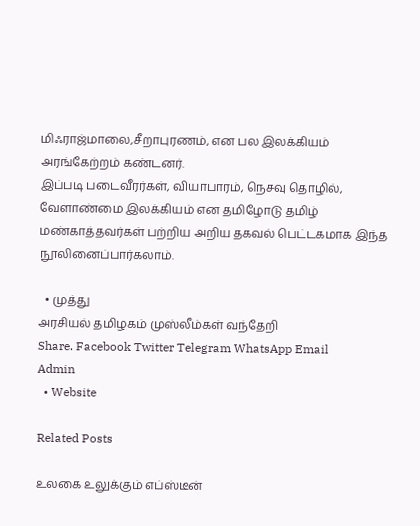மிஃராஜ்மாலை,சீறாபுரணம், என பல இலக்கியம் அரங்கேற்றம் கண்டனர்.
இப்படி படைவீரர்கள், வியாபாரம், நெசவு தொழில், வேளாண்மை இலக்கியம் என தமிழோடு தமிழ் மண்காத்தவர்கள் பற்றிய அறிய தகவல் பெட்டகமாக இந்த நூலினைப்பார்கலாம்.

  • முத்து
அரசியல் தமிழகம் முஸ்லீம்கள் வந்தேறி
Share. Facebook Twitter Telegram WhatsApp Email
Admin
  • Website

Related Posts

உலகை உலுக்கும் எப்ஸ்டீன்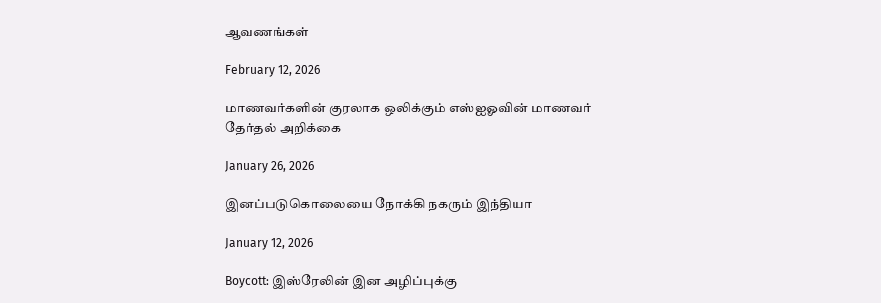ஆவணங்கள்

February 12, 2026

மாணவர்களின் குரலாக ஒலிக்கும் எஸ்ஐஓவின் மாணவர் தேர்தல் அறிக்கை

January 26, 2026

இனப்படுகொலையை நோக்கி நகரும் இந்தியா

January 12, 2026

Boycott: இஸ்ரேலின் இன அழிப்புக்கு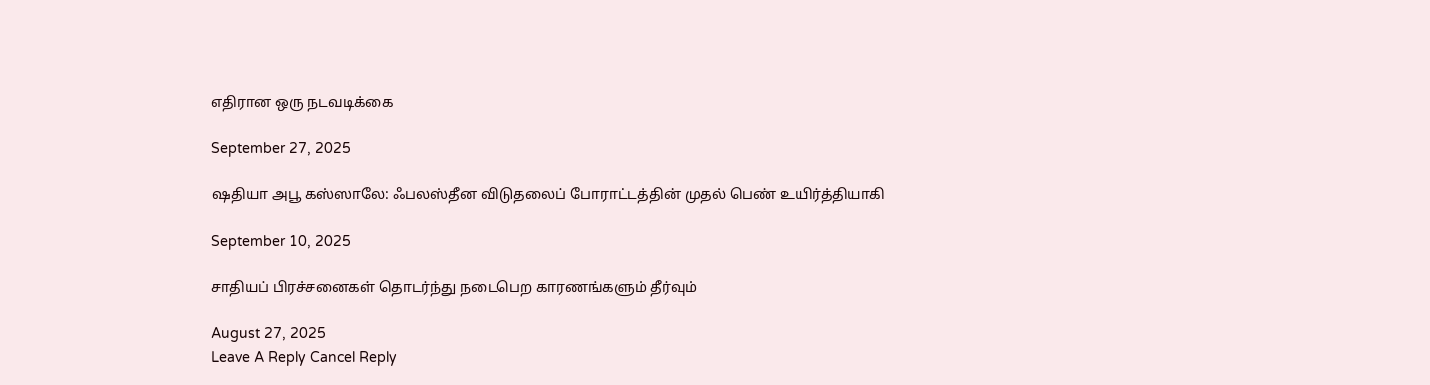எதிரான ஒரு நடவடிக்கை

September 27, 2025

ஷதியா அபூ கஸ்ஸாலே: ஃபலஸ்தீன விடுதலைப் போராட்டத்தின் முதல் பெண் உயிர்த்தியாகி

September 10, 2025

சாதியப் பிரச்சனைகள் தொடர்ந்து நடைபெற காரணங்களும் தீர்வும்

August 27, 2025
Leave A Reply Cancel Reply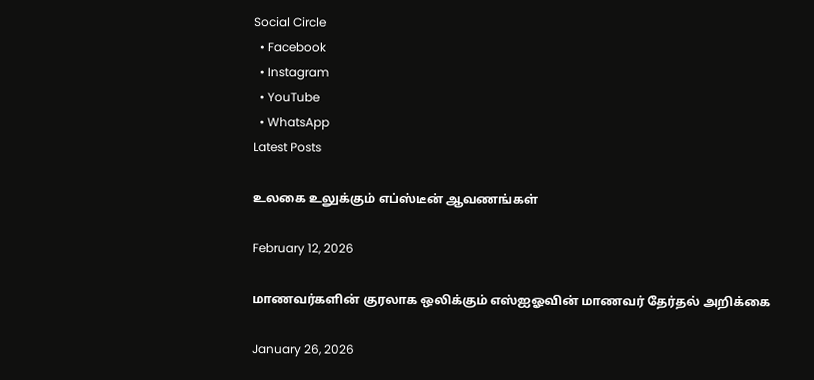Social Circle
  • Facebook
  • Instagram
  • YouTube
  • WhatsApp
Latest Posts

உலகை உலுக்கும் எப்ஸ்டீன் ஆவணங்கள்

February 12, 2026

மாணவர்களின் குரலாக ஒலிக்கும் எஸ்ஐஓவின் மாணவர் தேர்தல் அறிக்கை

January 26, 2026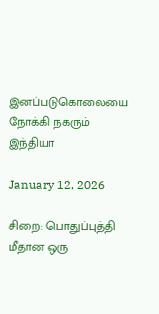இனப்படுகொலையை நோக்கி நகரும் இந்தியா

January 12, 2026

சிறை: பொதுப்புத்தி மீதான ஒரு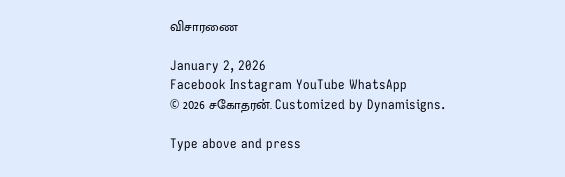விசாரணை

January 2, 2026
Facebook Instagram YouTube WhatsApp
© 2026 சகோதரன். Customized by Dynamisigns.

Type above and press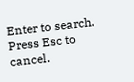Enter to search. Press Esc to cancel.